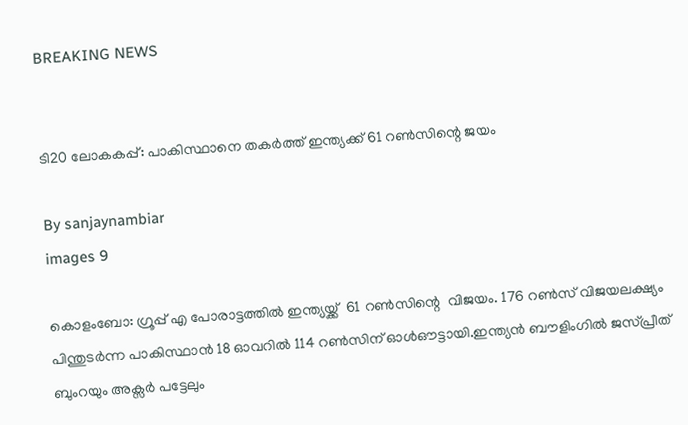BREAKING NEWS


ടി20 ലോകകപ്പ്: പാകിസ്ഥാനെ തകർത്ത് ഇന്ത്യക്ക് 61 റൺസിന്റെ ജയം

By sanjaynambiar
images 9

കൊളംബോ: ഗ്രൂപ്പ് എ പോരാട്ടത്തിൽ ഇന്ത്യയ്ക്ക്  61 റൺസിന്റെ  വിജയം. 176 റൺസ് വിജയലക്ഷ്യം പിന്തുടർന്ന പാകിസ്ഥാൻ 18 ഓവറിൽ 114 റൺസിന് ഓൾഔട്ടായി.ഇന്ത്യൻ ബൗളിംഗിൽ ജസ്പ്രീത് ബുംറയും അക്സർ പട്ടേലും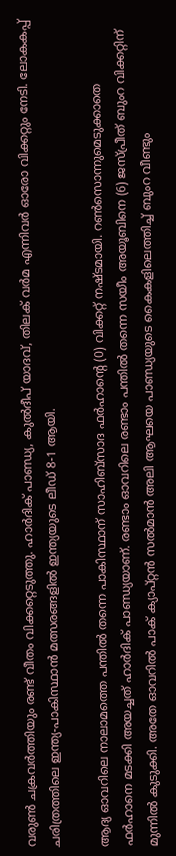വരുൺ ചക്രവർത്തിയും രണ്ട് വീതം വിക്കറ്റെടുത്തു. ഹാർദിക് പാണ്ഡ്യ, കുൽദീപ് യാദവ്, തിലക് വർമ എന്നിവർ ഓരോ വിക്കറ്റും നേടി. ലോകകപ്പ് ചരിത്രത്തിലെ ഇന്ത്യ-പാകിസ്ഥാൻ മത്സരങ്ങളിൽ ഇന്ത്യയുടെ ലീഡ് 8-1 ആയി.

ആദ്യ ഓവറിലെ നാലാമത്തെ പന്തിൽ തന്നെ പാകിസ്ഥാന് സാഹിബ്‌സാദ ഫർഹാൻ്റെ (0) വിക്കറ്റ് നഷ്ടമായി. റൺസൊന്നുമെടുക്കാതെ ഫർഹാനെ മടക്കി അയച്ചത് ഹാർദിക് പാണ്ഡ്യയാണ്. രണ്ടാം ഓവറിലെ രണ്ടാം പന്തിൽ തന്നെ സയീം അയൂബിനെ (6) ജസ്പ്രീത് ബുംറ വിക്കറ്റിന് മുന്നിൽ കുടുക്കി. അതേ ഓവറിൽ പാക് ക്യാപ്റ്റൻ സൽമാൻ അലി ആഘയെ പാണ്ഡ്യയുടെ കൈകളിലെത്തിച്ച് ബുംറ വീണ്ടും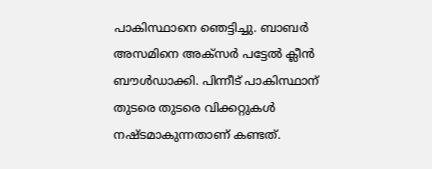പാകിസ്ഥാനെ ഞെട്ടിച്ചു. ബാബർ അസമിനെ അക്സർ പട്ടേൽ ക്ലീൻ ബൗൾഡാക്കി. പിന്നീട് പാകിസ്ഥാന് തുടരെ തുടരെ വിക്കറ്റുകൾ നഷ്ടമാകുന്നതാണ് കണ്ടത്.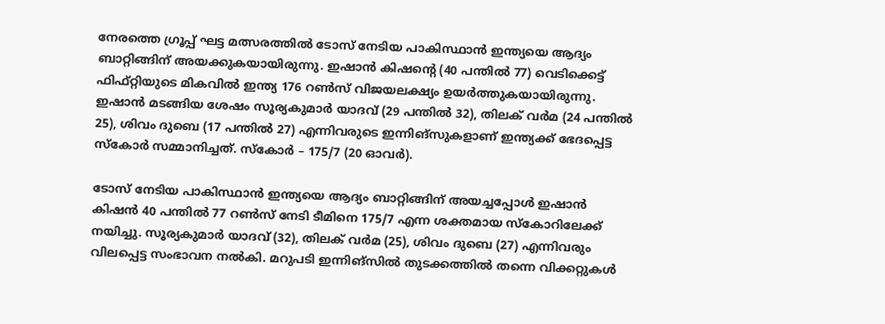നേരത്തെ ഗ്രൂപ്പ് ഘട്ട മത്സരത്തിൽ ടോസ് നേടിയ പാകിസ്ഥാൻ ഇന്ത്യയെ ആദ്യം ബാറ്റിങ്ങിന് അയക്കുകയായിരുന്നു. ഇഷാൻ കിഷൻ്റെ (40 പന്തിൽ 77) വെടിക്കെട്ട് ഫിഫ്റ്റിയുടെ മികവിൽ ഇന്ത്യ 176 റൺസ് വിജയലക്ഷ്യം ഉയർത്തുകയായിരുന്നു. ഇഷാൻ മടങ്ങിയ ശേഷം സൂര്യകുമാർ യാദവ് (29 പന്തിൽ 32), തിലക് വർമ (24 പന്തിൽ 25), ശിവം ദുബെ (17 പന്തിൽ 27) എന്നിവരുടെ ഇന്നിങ്സുകളാണ് ഇന്ത്യക്ക് ഭേദപ്പെട്ട സ്കോർ സമ്മാനിച്ചത്. സ്കോർ – 175/7 (20 ഓവർ).

ടോസ് നേടിയ പാകിസ്ഥാൻ ഇന്ത്യയെ ആദ്യം ബാറ്റിങ്ങിന് അയച്ചപ്പോൾ ഇഷാൻ കിഷൻ 40 പന്തിൽ 77 റൺസ് നേടി ടീമിനെ 175/7 എന്ന ശക്തമായ സ്കോറിലേക്ക് നയിച്ചു. സൂര്യകുമാർ യാദവ് (32), തിലക് വർമ (25), ശിവം ദുബെ (27) എന്നിവരും വിലപ്പെട്ട സംഭാവന നൽകി. മറുപടി ഇന്നിങ്സിൽ തുടക്കത്തിൽ തന്നെ വിക്കറ്റുകൾ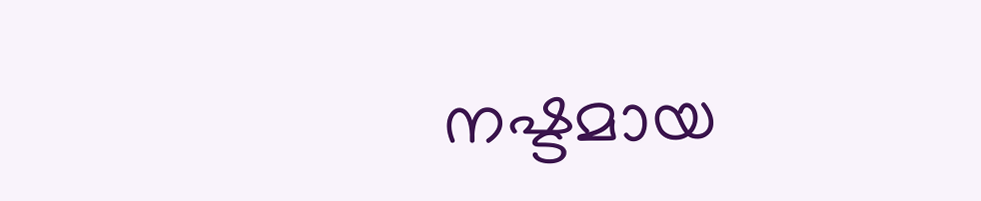നഷ്ടമായ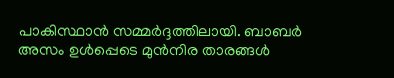പാകിസ്ഥാൻ സമ്മർദ്ദത്തിലായി. ബാബർ അസം ഉൾപ്പെടെ മുൻനിര താരങ്ങൾ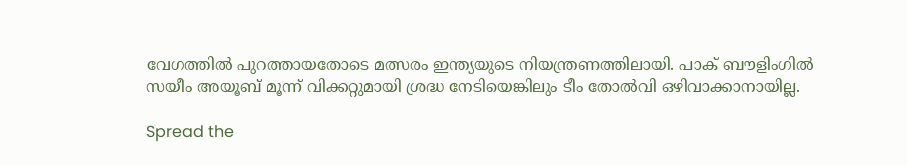വേഗത്തിൽ പുറത്തായതോടെ മത്സരം ഇന്ത്യയുടെ നിയന്ത്രണത്തിലായി. പാക് ബൗളിംഗിൽ സയീം അയൂബ് മൂന്ന് വിക്കറ്റുമായി ശ്രദ്ധ നേടിയെങ്കിലും ടീം തോൽവി ഒഴിവാക്കാനായില്ല.

Spread the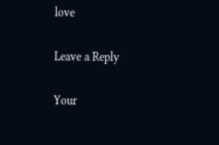love

Leave a Reply

Your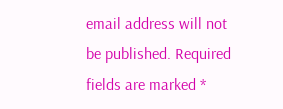email address will not be published. Required fields are marked *